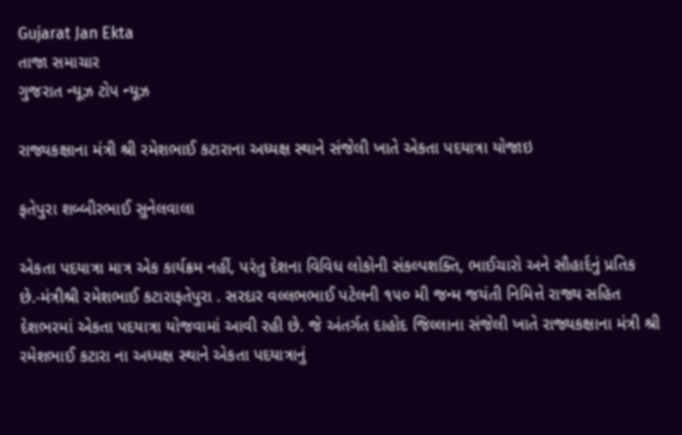Gujarat Jan Ekta
તાજા સમાચાર
ગુજરાત ન્યૂઝ ટોપ ન્યૂઝ

રાજ્યકક્ષાના મંત્રી શ્રી રમેશભાઈ કટારાના અધ્યક્ષ સ્થાને સંજેલી ખાતે એકતા પદયાત્રા યોજાઇ

ફતેપુરા શબ્બીરભાઈ સુનેલવાલા

એકતા પદયાત્રા માત્ર એક કાર્યક્રમ નહીં, પરંતુ દેશના વિવિધ લોકોની સંકલ્પશક્તિ, ભાઈચારો અને સૌહાર્દનું પ્રતિક છે.-મંત્રીશ્રી રમેશભાઈ કટારાફતેપુરા . સરદાર વલ્લભભાઈ પટેલની ૧૫૦ મી જન્મ જયંતી નિમિત્તે રાજ્ય સહિત દેશભરમાં એકતા પદયાત્રા યોજવામાં આવી રહી છે. જે અંતર્ગત દાહોદ જિલ્લાના સંજેલી ખાતે રાજ્યકક્ષાના મંત્રી શ્રી રમેશભાઈ કટારા ના અધ્યક્ષ સ્થાને એકતા પદયાત્રાનું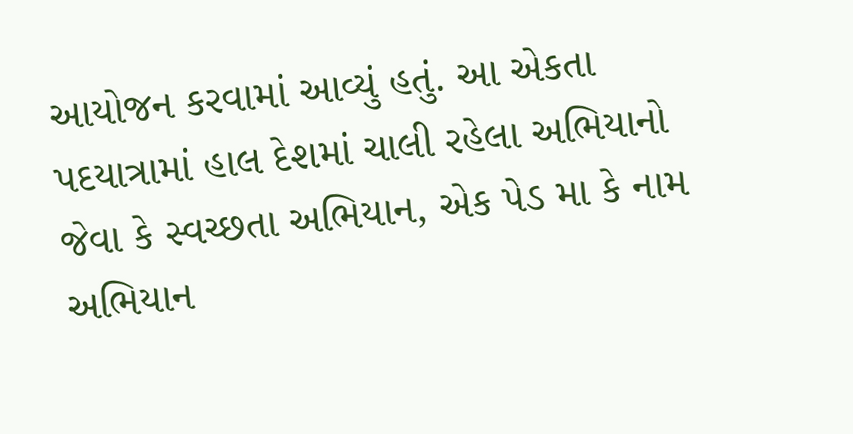આયોજન કરવામાં આવ્યું હતું. આ એકતા પદયાત્રામાં હાલ દેશમાં ચાલી રહેલા અભિયાનો જેવા કે સ્વચ્છતા અભિયાન, એક પેડ મા કે નામ અભિયાન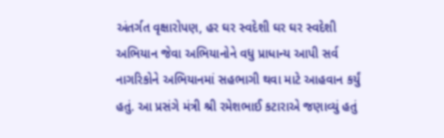અંતર્ગત વૃક્ષારોપણ, હર ઘર સ્વદેશી ઘર ઘર સ્વદેશી અભિયાન જેવા અભિયાનોને વધુ પ્રાધાન્ય આપી સર્વ નાગરિકોને અભિયાનમાં સહભાગી થવા માટે આહવાન કર્યું હતું. આ પ્રસંગે મંત્રી શ્રી રમેશભાઈ કટારાએ જણાવ્યું હતું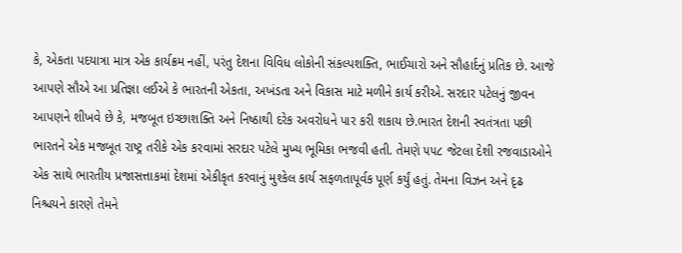કે, એકતા પદયાત્રા માત્ર એક કાર્યક્રમ નહીં, પરંતુ દેશના વિવિધ લોકોની સંકલ્પશક્તિ, ભાઈચારો અને સૌહાર્દનું પ્રતિક છે. આજે આપણે સૌએ આ પ્રતિજ્ઞા લઈએ કે ભારતની એકતા, અખંડતા અને વિકાસ માટે મળીને કાર્ય કરીએ. સરદાર પટેલનું જીવન આપણને શીખવે છે કે, મજબૂત ઇચ્છાશક્તિ અને નિષ્ઠાથી દરેક અવરોધને પાર કરી શકાય છે.ભારત દેશની સ્વતંત્રતા પછી ભારતને એક મજબૂત રાષ્ટ્ર તરીકે એક કરવામાં સરદાર પટેલે મુખ્ય ભૂમિકા ભજવી હતી. તેમણે ૫૫૮ જેટલા દેશી રજવાડાઓને એક સાથે ભારતીય પ્રજાસત્તાકમાં દેશમાં એકીકૃત કરવાનું મુશ્કેલ કાર્ય સફળતાપૂર્વક પૂર્ણ કર્યું હતું. તેમના વિઝન અને દૃઢ નિશ્ચયને કારણે તેમને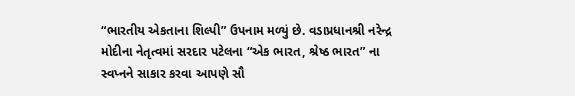“ભારતીય એકતાના શિલ્પી” ઉપનામ મળ્યું છે. વડાપ્રધાનશ્રી નરેન્દ્ર મોદીના નેતૃત્વમાં સરદાર પટેલના “એક ભારત, શ્રેષ્ઠ ભારત” ના સ્વપ્નને સાકાર કરવા આપણે સૌ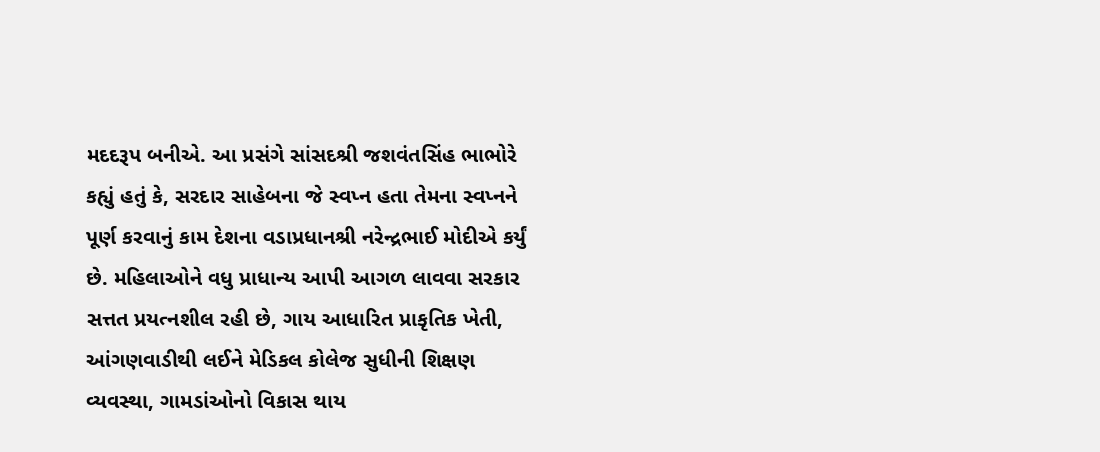મદદરૂપ બનીએ. આ પ્રસંગે સાંસદશ્રી જશવંતસિંહ ભાભોરે કહ્યું હતું કે, સરદાર સાહેબના જે સ્વપ્ન હતા તેમના સ્વપ્નને પૂર્ણ કરવાનું કામ દેશના વડાપ્રધાનશ્રી નરેન્દ્રભાઈ મોદીએ કર્યું છે. મહિલાઓને વધુ પ્રાધાન્ય આપી આગળ લાવવા સરકાર સત્તત પ્રયત્નશીલ રહી છે, ગાય આધારિત પ્રાકૃતિક ખેતી, આંગણવાડીથી લઈને મેડિકલ કોલેજ સુધીની શિક્ષણ વ્યવસ્થા, ગામડાંઓનો વિકાસ થાય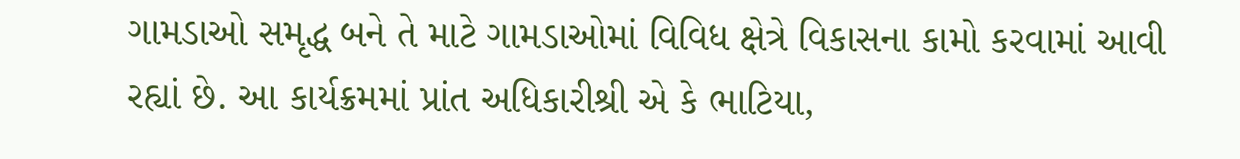ગામડાઓ સમૃદ્ધ બને તે માટે ગામડાઓમાં વિવિધ ક્ષેત્રે વિકાસના કામો કરવામાં આવી રહ્યાં છે. આ કાર્યક્રમમાં પ્રાંત અધિકારીશ્રી એ કે ભાટિયા,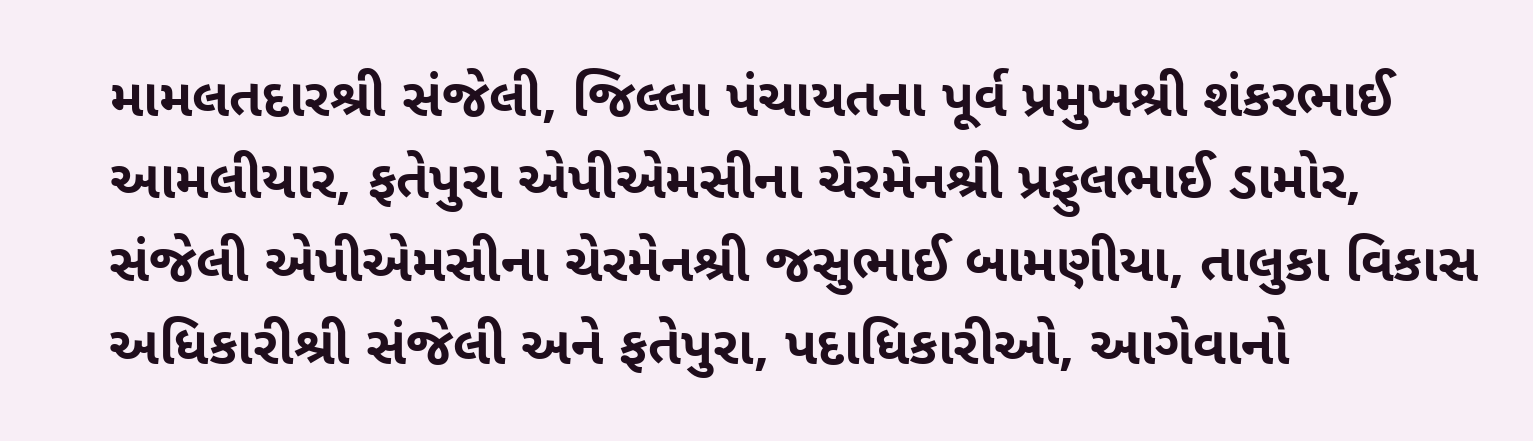મામલતદારશ્રી સંજેલી, જિલ્લા પંચાયતના પૂર્વ પ્રમુખશ્રી શંકરભાઈ આમલીયાર, ફતેપુરા એપીએમસીના ચેરમેનશ્રી પ્રફુલભાઈ ડામોર, સંજેલી એપીએમસીના ચેરમેનશ્રી જસુભાઈ બામણીયા, તાલુકા વિકાસ અધિકારીશ્રી સંજેલી અને ફતેપુરા, પદાધિકારીઓ, આગેવાનો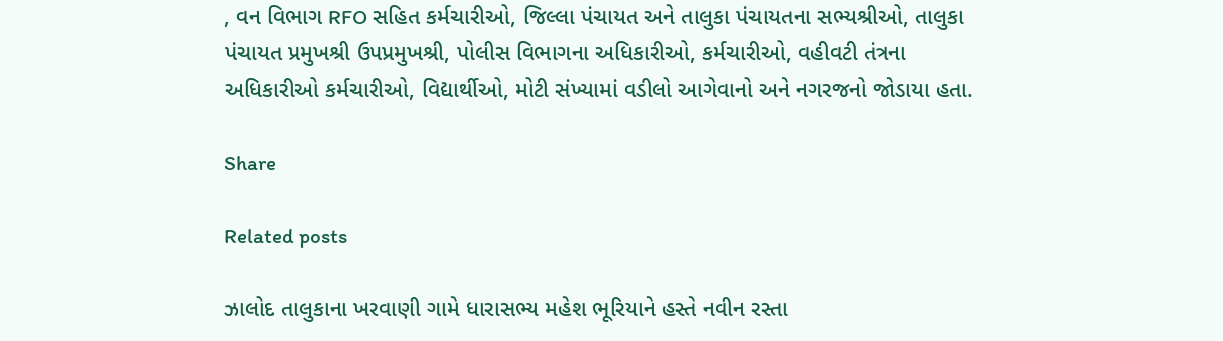, વન વિભાગ RFO સહિત કર્મચારીઓ, જિલ્લા પંચાયત અને તાલુકા પંચાયતના સભ્યશ્રીઓ, તાલુકા પંચાયત પ્રમુખશ્રી ઉપપ્રમુખશ્રી, પોલીસ વિભાગના અધિકારીઓ, કર્મચારીઓ, વહીવટી તંત્રના અધિકારીઓ કર્મચારીઓ, વિદ્યાર્થીઓ, મોટી સંખ્યામાં વડીલો આગેવાનો અને નગરજનો જોડાયા હતા.

Share

Related posts

ઝાલોદ તાલુકાના ખરવાણી ગામે ધારાસભ્ય મહેશ ભૂરિયાને હસ્તે નવીન રસ્તા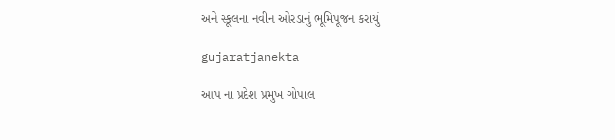અને સ્કૂલના નવીન ઓરડાનું ભૂમિપૂજન કરાયું

gujaratjanekta

આપ ના પ્રદેશ પ્રમુખ ગોપાલ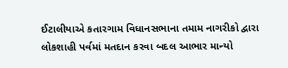ઈટાલીયાએ કતારગામ વિધાનસભાના તમામ નાગરીકો દ્વારા લોકશાહી પર્વમાં મતદાન કરવા બદલ આભાર માન્યો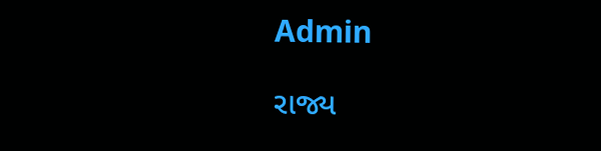Admin

રાજ્ય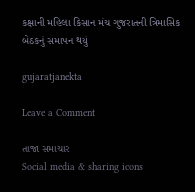કક્ષાની મહિ‌લા કિસાન મંચ ગુજરાતની ત્રિમાસિક બેઠકનું સમાપન થયું

gujaratjanekta

Leave a Comment

તાજા સમાચાર
Social media & sharing icons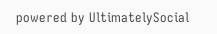powered by UltimatelySocial